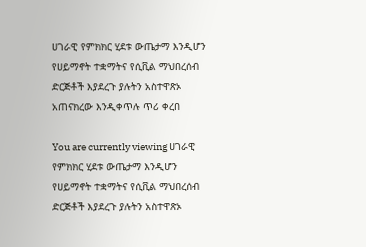ሀገራዊ የምክክር ሂደቱ ውጤታማ እንዲሆን የሀይማኖት ተቋማትና የሲቪል ማህበረሰብ ድርጅቶች እያደረጉ ያሉትን አስተዋጽኦ አጠናክረው እንዲቀጥሉ ጥሪ ቀረበ

You are currently viewing ሀገራዊ የምክክር ሂደቱ ውጤታማ እንዲሆን የሀይማኖት ተቋማትና የሲቪል ማህበረሰብ ድርጅቶች እያደረጉ ያሉትን አስተዋጽኦ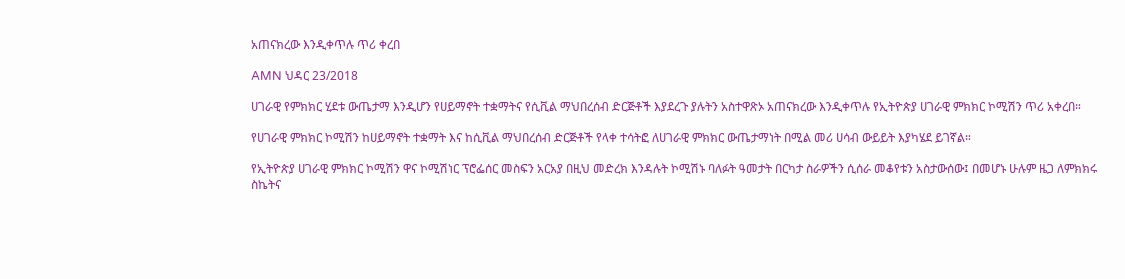አጠናክረው እንዲቀጥሉ ጥሪ ቀረበ

AMN ህዳር 23/2018

ሀገራዊ የምክክር ሂደቱ ውጤታማ እንዲሆን የሀይማኖት ተቋማትና የሲቪል ማህበረሰብ ድርጅቶች እያደረጉ ያሉትን አስተዋጽኦ አጠናክረው እንዲቀጥሉ የኢትዮጵያ ሀገራዊ ምክክር ኮሚሽን ጥሪ አቀረበ።

የሀገራዊ ምክክር ኮሚሽን ከሀይማኖት ተቋማት እና ከሲቪል ማህበረሰብ ድርጅቶች የላቀ ተሳትፎ ለሀገራዊ ምክክር ውጤታማነት በሚል መሪ ሀሳብ ውይይት እያካሄደ ይገኛል።

የኢትዮጵያ ሀገራዊ ምክክር ኮሚሽን ዋና ኮሚሽነር ፕሮፌሰር መስፍን አርአያ በዚህ መድረክ እንዳሉት ኮሚሽኑ ባለፉት ዓመታት በርካታ ስራዎችን ሲሰራ መቆየቱን አስታውሰው፤ በመሆኑ ሁሉም ዜጋ ለምክክሩ ስኬትና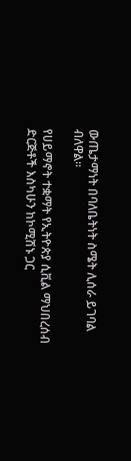ውጤታማነት በባለቤትነት ስሜት ሊሰራ ይገባል ብለዋል።

የሀይማኖት ተቋማት የኢትዮጵያ ሲቪል ማህበረሰብ ድርጅቶች እስካሁን ከኮሚሽኑ ጋር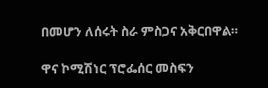በመሆን ለሰሩት ስራ ምስጋና አቅርበዋል።

ዋና ኮሚሽነር ፕሮፌሰር መስፍን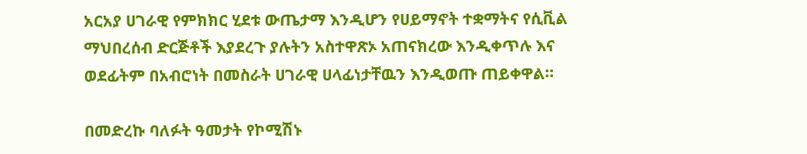አርአያ ሀገራዊ የምክክር ሂደቱ ውጤታማ እንዲሆን የሀይማኖት ተቋማትና የሲቪል ማህበረሰብ ድርጅቶች እያደረጉ ያሉትን አስተዋጽኦ አጠናክረው እንዲቀጥሉ እና ወደፊትም በአብሮነት በመስራት ሀገራዊ ሀላፊነታቸዉን እንዲወጡ ጠይቀዋል።

በመድረኩ ባለፉት ዓመታት የኮሚሽኑ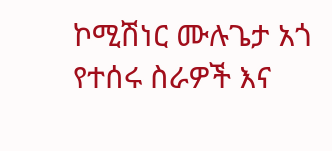ኮሚሽነር ሙሉጌታ አጎ የተሰሩ ስራዎች እና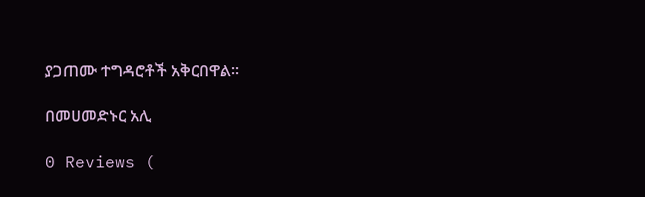ያጋጠሙ ተግዳሮቶች አቅርበዋል።

በመሀመድኑር አሊ

0 Reviews (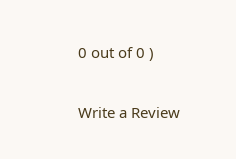0 out of 0 )

Write a Review